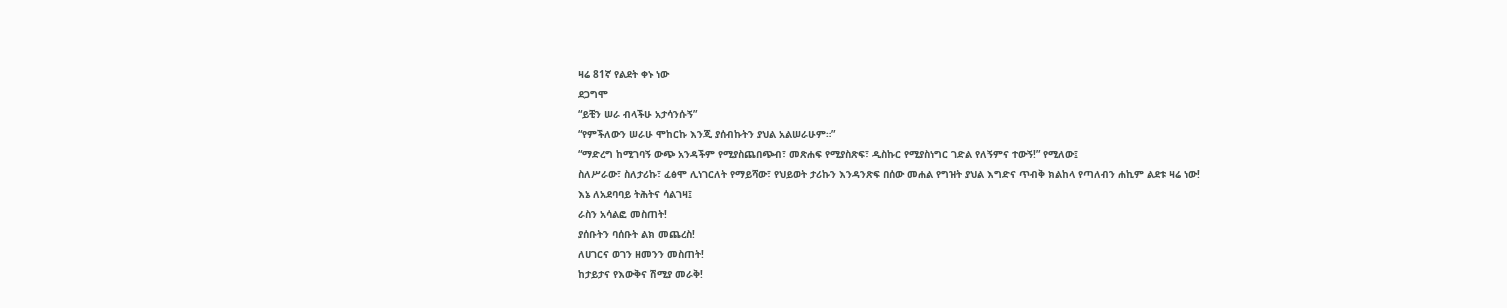ዛሬ 81ኛ የልደት ቀኑ ነው
ደጋግሞ
“ይቺን ሠራ ብላችሁ አታሳንሱኝ”
“የምችለውን ሠራሁ ሞከርኩ እንጂ ያሰብኩትን ያህል አልሠራሁም።”
“ማድረግ ከሚገባኝ ውጭ አንዳችም የሚያስጨበጭብ፣ መጽሐፍ የሚያስጽፍ፣ ዲስኩር የሚያስነግር ገድል የለኝምና ተውኝ!” የሚለው፤
ስለሥራው፣ ስለታሪኩ፣ ፈፅሞ ሊነገርለት የማይሻው፣ የህይወት ታሪኩን እንዳንጽፍ በሰው መሐል የግዝት ያህል እግድና ጥብቅ ክልከላ የጣለብን ሐኪም ልደቱ ዛሬ ነው!
እኔ ለአደባባይ ትሕትና ሳልገዛ፤
ራስን አሳልፎ መስጠት!
ያሰቡትን ባሰቡት ልክ መጨረስ!
ለሀገርና ወገን ዘመንን መስጠት!
ከታይታና የእውቅና ሽሚያ መራቅ!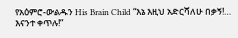የአዕምሮ-ውልዱን His Brain Child “እኔ እዚህ አድርሻለሁ በቃኝ!… እናንተ ቀጥሉ!”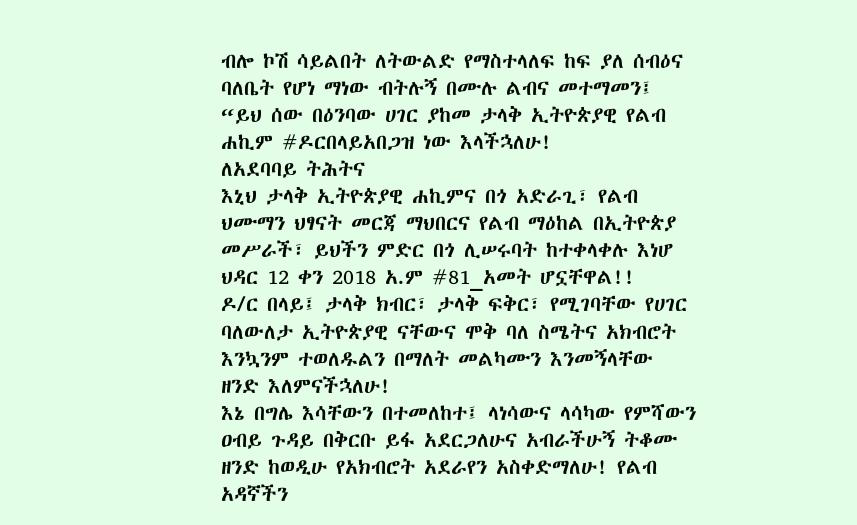ብሎ ኮሽ ሳይልበት ለትውልድ የማስተላለፍ ከፍ ያለ ሰብዕና ባለቤት የሆነ ማነው ብትሉኝ በሙሉ ልብና መተማመን፤
“ይህ ሰው በዕንባው ሀገር ያከመ ታላቅ ኢትዮጵያዊ የልብ ሐኪም #ዶርበላይአበጋዝ ነው እላችኋለሁ!
ለአደባባይ ትሕትና
እኒህ ታላቅ ኢትዮጵያዊ ሐኪምና በጎ አድራጊ፣ የልብ ህሙማን ህፃናት መርጃ ማህበርና የልብ ማዕከል በኢትዮጵያ መሥራች፣ ይህችን ምድር በጎ ሊሠሩባት ከተቀላቀሉ እነሆ ህዳር 12 ቀን 2018 አ.ም #81_አመት ሆኗቸዋል!!
ዶ/ር በላይ፤ ታላቅ ክብር፣ ታላቅ ፍቅር፣ የሚገባቸው የሀገር ባለውለታ ኢትዮጵያዊ ናቸውና ሞቅ ባለ ስሜትና አክብሮት እንኳንም ተወለዱልን በማለት መልካሙን እንመኝላቸው ዘንድ እለምናችኋለሁ!
እኔ በግሌ እሳቸውን በተመለከተ፤ ላነሳውና ላሳካው የምሻውን ዐብይ ጉዳይ በቅርቡ ይፋ አደርጋለሁና አብራችሁኝ ትቆሙ ዘንድ ከወዲሁ የአክብሮት አደራየን አስቀድማለሁ! የልብ አዳኛችን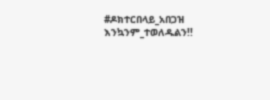#ዶክተርበላይ_አበጋዝ እንኳንም_ተወለዱልን!!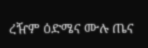ረዥም ዕድሜና ሙሉ ጤና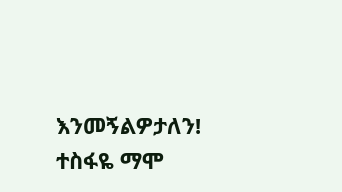እንመኝልዎታለን! ተስፋዬ ማሞ